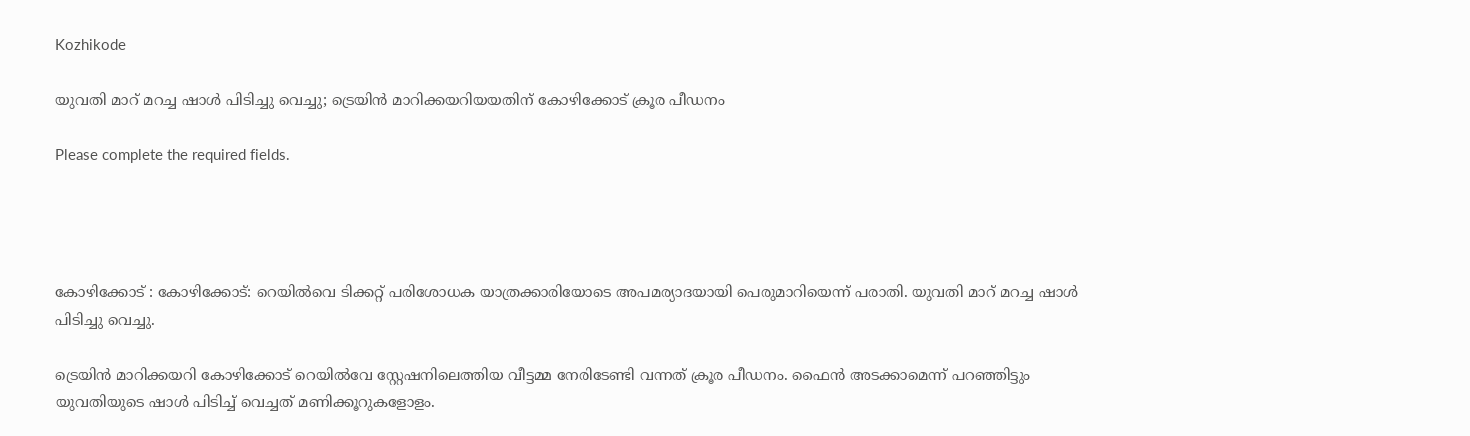Kozhikode

യുവതി മാറ് മറച്ച ഷാൾ പിടിച്ചു വെച്ചു; ട്രെയിൻ മാറിക്കയറിയയതിന് കോഴിക്കോട് ക്രൂര പീഡനം

Please complete the required fields.




കോഴിക്കോട് : കോഴിക്കോട്: റെയിൽവെ ടിക്കറ്റ് പരിശോധക യാത്രക്കാരിയോടെ അപമര്യാദയായി പെരുമാറിയെന്ന് പരാതി. യുവതി മാറ് മറച്ച ഷാൾ പിടിച്ചു വെച്ചു.

ട്രെയിൻ മാറിക്കയറി കോഴിക്കോട് റെയിൽവേ സ്റ്റേഷനിലെത്തിയ വീട്ടമ്മ നേരിടേണ്ടി വന്നത് ക്രൂര പീഡനം. ഫൈൻ അടക്കാമെന്ന് പറഞ്ഞിട്ടും യുവതിയുടെ ഷാൾ പിടിച്ച് വെച്ചത് മണിക്കൂറുകളോളം.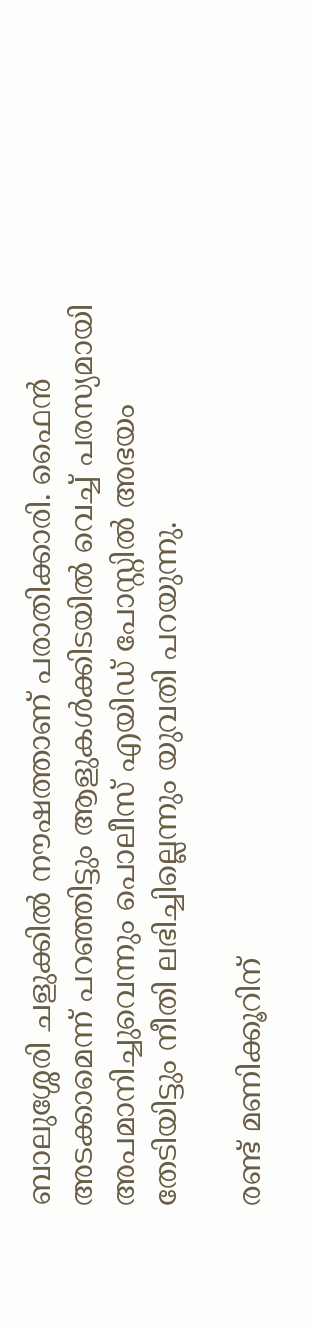ബാലുശ്ശേരി ചളുക്കിൽ നൗഷത്താണ് പരാതിക്കാരി. ഫൈൻ അടക്കാമെന്ന് പറഞ്ഞിട്ടും ആളുകൾക്കിടയിൽ വെച്ച് പരസ്യമായി അപമാനിച്ചുവെന്നും പൊലീസ് എയിഡ് പോസ്റ്റിൽ അഭയം തേടിയിട്ടും നീതി ലഭിച്ചില്ലെന്നും യുവതി പറയുന്നു.

രണ്ട് മണിക്കൂറിന്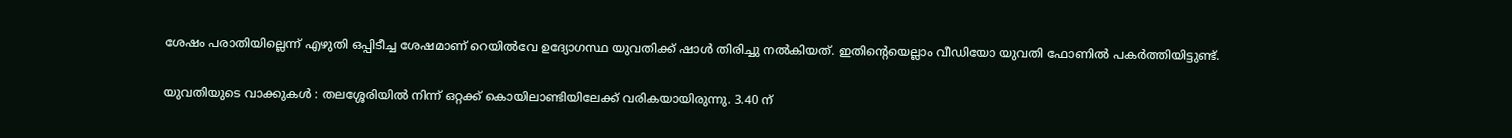ശേഷം പരാതിയില്ലെന്ന് എഴുതി ഒപ്പിടീച്ച ശേഷമാണ് റെയിൽവേ ഉദ്യോഗസ്ഥ യുവതിക്ക് ഷാൾ തിരിച്ചു നൽകിയത്. ഇതിന്റെയെല്ലാം വീഡിയോ യുവതി ഫോണിൽ പകർത്തിയിട്ടുണ്ട്.

യുവതിയുടെ വാക്കുകൾ : തലശ്ശേരിയിൽ നിന്ന് ഒറ്റക്ക് കൊയിലാണ്ടിയിലേക്ക് വരികയായിരുന്നു. 3.40 ന്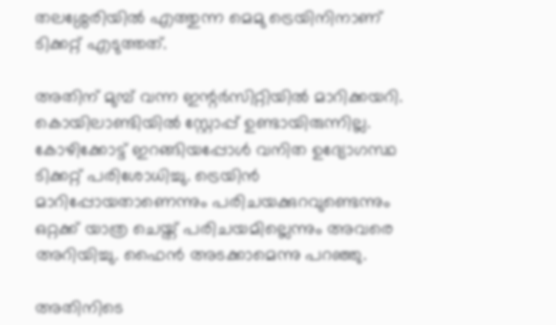തലശ്ശേരിയിൽ എത്തുന്ന മെമു ട്രെയിനിനാണ് ടിക്കറ്റ് എടുത്തത്.

അതിന് മുമ്പ് വന്ന ഇന്റർസിറ്റിയിൽ മാറിക്കയറി. കൊയിലാണ്ടിയിൽ സ്റ്റോപ്പ് ഉണ്ടായിരുന്നില്ല. കോഴിക്കോട്ട് ഇറങ്ങിയപ്പോൾ വനിത ഉദ്യോഗസ്ഥ ടിക്കറ്റ് പരിശോധിച്ചു. ട്രെയിൻ മാറിപ്പോയതാണെന്നും പരിചയക്കുറവുണ്ടെന്നും ഒറ്റക്ക് യാത്ര ചെയ്ത് പരിചയമില്ലെന്നും അവരെ അറിയിച്ചു. ഫൈൻ അടക്കാമെന്നു പറഞ്ഞു.

അതിനിടെ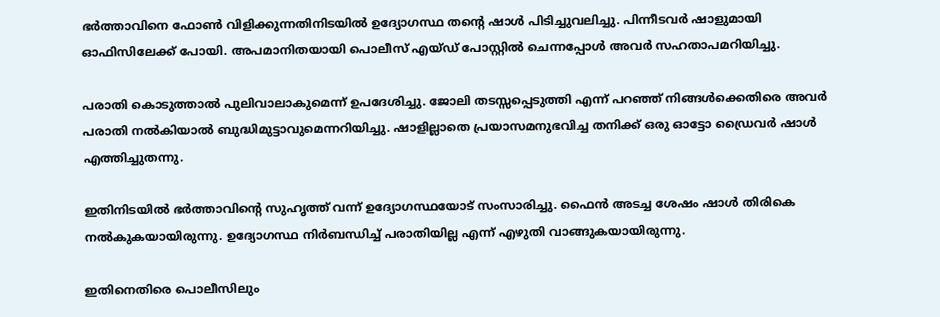ഭർത്താവിനെ ഫോൺ വിളിക്കുന്നതിനിടയിൽ ഉദ്യോഗസ്ഥ തന്റെ ഷാൾ പിടിച്ചുവലിച്ചു. പിന്നീടവർ ഷാളുമായി ഓഫിസിലേക്ക് പോയി. അപമാനിതയായി പൊലീസ് എയ്ഡ് പോസ്റ്റിൽ ചെന്നപ്പോൾ അവർ സഹതാപമറിയിച്ചു.

പരാതി കൊടുത്താൽ പുലിവാലാകുമെന്ന് ഉപദേശിച്ചു. ജോലി തടസ്സപ്പെടുത്തി എന്ന് പറഞ്ഞ് നിങ്ങൾക്കെതിരെ അവർ പരാതി നൽകിയാൽ ബുദ്ധിമുട്ടാവുമെന്നറിയിച്ചു. ഷാളില്ലാതെ പ്രയാസമനുഭവിച്ച തനിക്ക് ഒരു ഓട്ടോ ഡ്രൈവർ ഷാൾ എത്തിച്ചുതന്നു.

ഇതിനിടയിൽ ഭർത്താവിന്റെ സുഹൃത്ത് വന്ന് ഉദ്യോഗസ്ഥയോട് സംസാരിച്ചു. ഫൈൻ അടച്ച ശേഷം ഷാൾ തിരികെ നൽകുകയായിരുന്നു. ഉദ്യോഗസ്ഥ നിർബന്ധിച്ച് പരാതിയില്ല എന്ന് എഴുതി വാങ്ങുകയായിരുന്നു.

ഇതിനെതിരെ പൊലീസിലും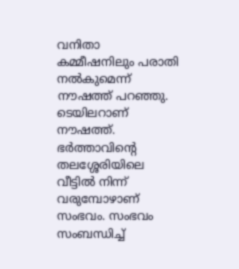വനിതാ കമ്മീഷനിലും പരാതി നൽകുമെന്ന് നൗഷത്ത് പറഞ്ഞു. ടെയിലറാണ് നൗഷത്ത്. ഭർത്താവിന്റെ തലശ്ശേരിയിലെ വീട്ടിൽ നിന്ന് വരുമ്പോഴാണ് സംഭവം. സംഭവം സംബന്ധിച്ച്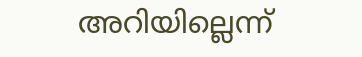അറിയില്ലെന്ന്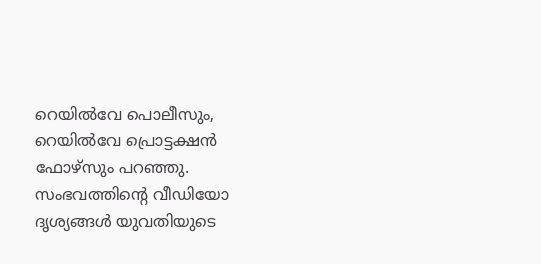റെയിൽവേ പൊലീസും, റെയിൽവേ പ്രൊട്ടക്ഷൻ ഫോഴ്സും പറഞ്ഞു. സംഭവത്തിന്റെ വീഡിയോ ദൃശ്യങ്ങൾ യുവതിയുടെ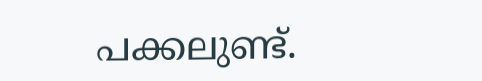പക്കലുണ്ട്.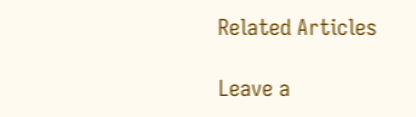Related Articles

Leave a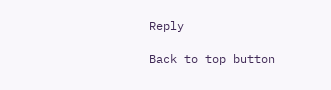Reply

Back to top button